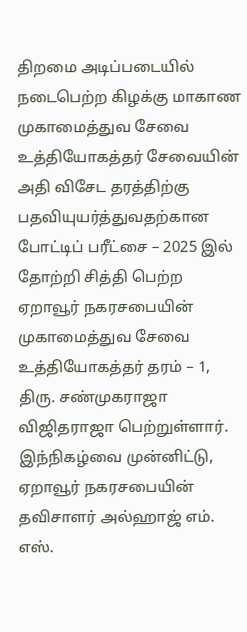திறமை அடிப்படையில் நடைபெற்ற கிழக்கு மாகாண முகாமைத்துவ சேவை உத்தியோகத்தர் சேவையின் அதி விசேட தரத்திற்கு பதவியுயர்த்துவதற்கான போட்டிப் பரீட்சை – 2025 இல் தோற்றி சித்தி பெற்ற ஏறாவூர் நகரசபையின் முகாமைத்துவ சேவை உத்தியோகத்தர் தரம் – 1, திரு. சண்முகராஜா விஜிதராஜா பெற்றுள்ளார்.
இந்நிகழ்வை முன்னிட்டு, ஏறாவூர் நகரசபையின் தவிசாளர் அல்ஹாஜ் எம். எஸ்.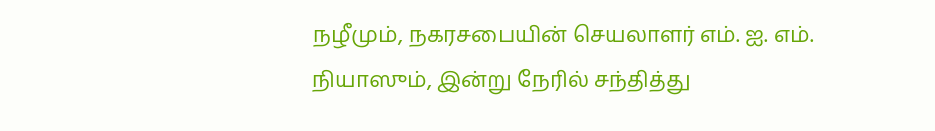நழீமும், நகரசபையின் செயலாளர் எம். ஐ. எம். நியாஸும், இன்று நேரில் சந்தித்து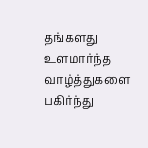தங்களது உளமார்ந்த வாழ்த்துகளை பகிர்ந்து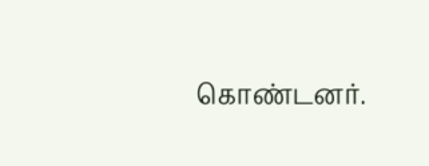கொண்டனர்.